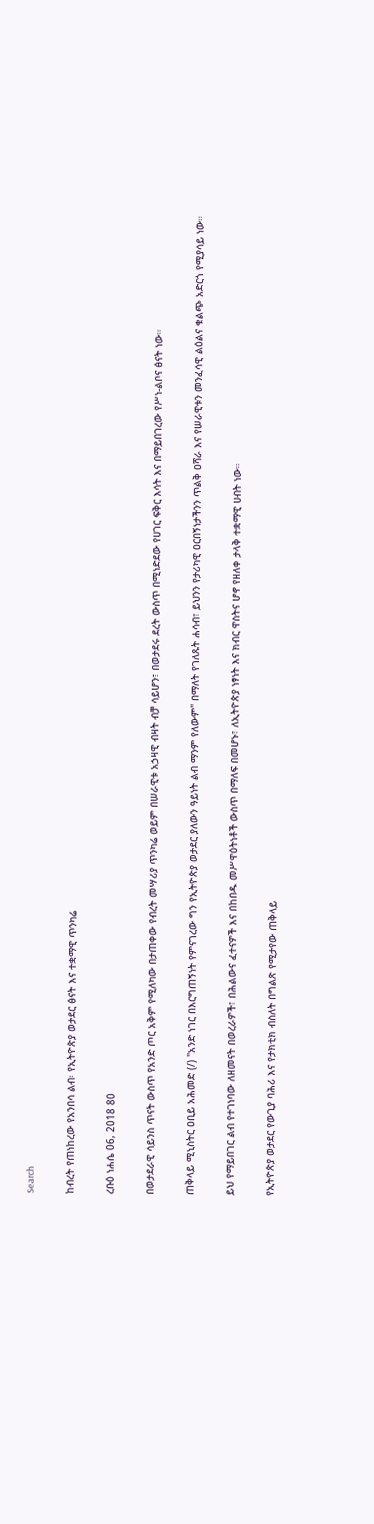Search

ከብረት የጠነከረው የአንበሳ ልብ፡ የኢትዮጵያ ወታደር ፅናት እና ተቋማዊ ጥንካሬ

ረቡዕ ነሐሴ 06, 2018 80

በወታደራዊ ሳይንስ ጥናት ውስጥ የአንድ ጦር አቅም የሚለካው በታጠቀው የብረት መሣሪያ ጥንካሬ ወይም በሠራዊቱ አኃዛዊ ብዛት ብቻ ሳይሆን፣ በወታደሩ ደረት ውስጥ በሚነድደው የሀገር ፍቅር እሳት እና በማይበገረው የሥነ-ልቦና ፅናት ነው።

ጠቅላይ ሚኒስትር ዐቢይ አሕመድ (/) "አንድ ነገር በእርግጠኝነት የምናገረው ግን የኢትዮጵያ ወታደር ያለውን ዓይነት ልብ ማንም የለውም" በማለት የገለጹት ሐሳብ፣ ይህንን የታሪካዊ ዐርበኝነታችንን ጥልቅ ዐሻራ እና የሠራዊቱን መንፈሳዊ ልዕልና ቁልጭ አድርጎ የሚያሳይ ነው።

ይህ የማይበገር ልብ የተገነባው ለዘመናት በወረራዎች፣ በሕልውና ፈተናዎች እና በከበዱ መሥዋዕትነቶች ውስጥ በማለፍ በመሆኑ፣ ለኢትዮጵያ ነፃነት እና ክብር ዋስትና ሆኖ የዘለቀ ታላቅ ተቋማዊ ሀብት ነው።

የኢትዮጵያ ወታደር የውጊያ ባሕሪ እና የታክቲክ ብስለት በግልጽ የሚታየው ጠቅላይ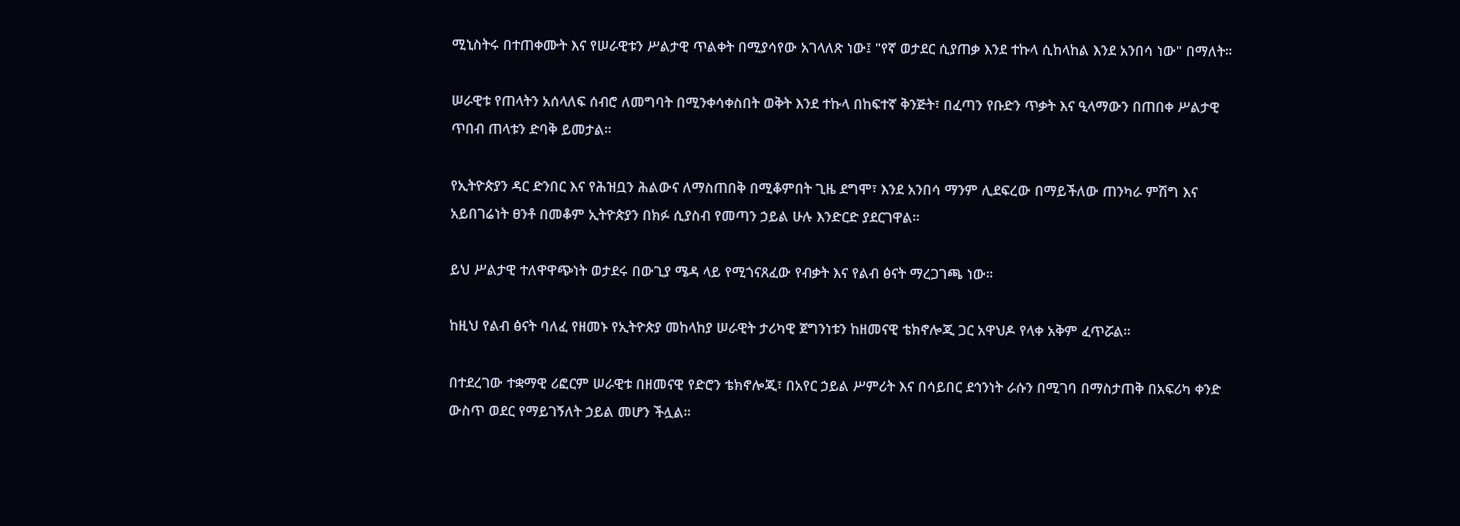ሚኒስትሩ በተጠቀሙት እና የሠራዊቱን ሥልታዊ ጥልቀት በሚያሳየው አገላለጽ ነው፤ "የኛ ወታደር ሲያጠቃ እንደ ተኩላ ሲከላከል እንደ አንበሳ ነው" በማለት።

ሠራዊቱ የጠላትን አሰላለፍ ሰብሮ ለመግባት በሚንቀሳቀስበት ወቅት እንደ ተኩላ በከፍተኛ ቅንጅት፣ በፈጣን የቡድን ጥቃት እና ዒላማውን በጠበቀ ሥልታዊ ጥበብ ጠላቱን ድባቅ ይመታል።

የኢትዮጵያን ዳር ድንበር እና የሕዝቧን ሕልውና ለማስጠበቅ በሚቆምበት ጊዜ ደግሞ፣ እንደ አንበሳ ማንም ሊደፍረው በማይችለው ጠንካራ ምሽግ እና አይበገሬነት ፀንቶ በመቆም ኢትዮጵያን በክፉ ሲያስብ የመጣን ኃይል ሁሉ እንድርድ ያደርገዋል።

ይህ ሥልታዊ ተለዋዋጭነት ወታደሩ በውጊያ ሜዳ ላይ የሚጎናጸፈው የብቃት እና የልብ ፅናት ማረጋገጫ ነው።

ከዚህ የልብ ፅናት ባለፈ የዘመኑ የኢትዮጵያ መከላከያ ሠራዊት ታሪካዊ ጀግንነቱን ከዘመናዊ ቴክኖሎጂ ጋር አዋህዶ የላቀ አቅም ፈጥሯል።

በተደረገው ተቋማዊ ሪፎርም ሠራዊቱ በዘመናዊ የድሮን ቴክኖሎጂ፣ በአየር ኃይል ሥምሪት እና በሳይበር ደኅንነት ራሱን በሚገባ በማስታጠቅ በአፍሪካ ቀንድ ውስጥ ወደር የማይገኝለት ኃይል መሆን ችሏል።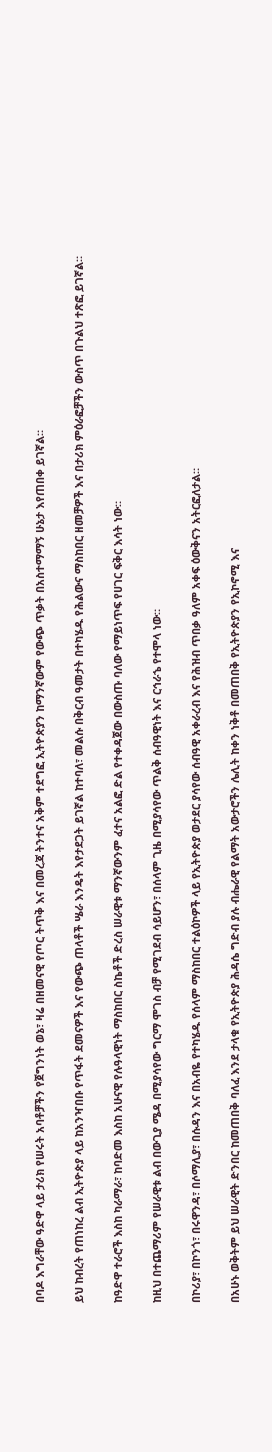በባዶ እግራቸው ዓድዋ ላይ ታሪክ የሠሩት አባቶቻችን የጀግንነት ወኔ፣ ዛሬ በዘመናዊ የጦር ትጥቅ እና በመረጃ ትንተና አቅም ተደግፎ ኢትዮጵያን ከማንኛውም የውጭ ጥቃት በአስተማማኝ ሁኔታ እየጠበቀ ይገኛል።

ይህ ከብረት የጠነከረ ልብ ኢትዮጵያ ላይ ከአንዣበቡ የጥፋት ደመናዎች እና የውጭ ጠላቶች ሤራ እንዴት እየታደጋት ይገኛል ከተባለ፣ መልሱ በቅርብ ዓመታት በተካሄዱ የሕልውና ማስከበር ዘመቻዎች እና በታሪክ ምዕራፎቻችን ውስጥ በጉልህ ተጽፎ ይገኛል።

ከዓድዋ ተራሮች እስከ ካራማራ፣ ከባድመ እስከ አሁናዊ የሉዓላዊነት ማስከበር ስኬቶች ድረስ ሠራዊቱ ማንኛውንም ፈተና አልፎ ድል የተቀዳጀው በውስጡ ባለው የማይነጥፍ የሀገር ፍቅር እሳት ነው።

ከዚህ በተጨማሪም የሠራዊቱ ልብ በውጊያ ሜዳ በሚያሳየው ግርማ ሞገስ ብቻ የሚገደብ ሳይሆን፣ በሰላም ጊዜ በሚያሳየው ጥልቅ ሰብዓዊነት እና ርኅራኄ የተሞላ ነው።

በኮሪያ፣ በኮንጎ፣ በሩዋንዳ፣ በሶማሊያ፣ በሱዳን እና በአብዬ የተካሄዱ የሰላም ማስከበር ተልዕኮዎች ላይ የኢትዮጵያ ወታደር ያሳየው ሰብዓዊ አቀራረብ እና የሕዝብ ጥበቃ ዓለም አቀፍ ዕውቅናን አትርፎለታል።

በአሁኑ ወቅትም ይህ ሠራዊት ድንበር ከመጠበቅ ባለፈ እንደ ታላቁ የኢትዮጵያ ሕዳሴ ግድብ ያሉ ብሔራዊ የልማት አውታሮችን ሌሊት ከቀን ነቅቶ በመጠበቅ የኢትዮጵያን የኢኮኖሚ እና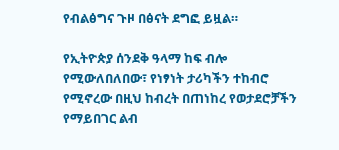የብልፅግና ጉዞ በፅናት ደግፎ ይዟል።

የኢትዮጵያ ሰንደቅ ዓላማ ከፍ ብሎ የሚውለበለበው፣ የነፃነት ታሪካችን ተከብሮ የሚኖረው በዚህ ከብረት በጠነከረ የወታደሮቻችን የማይበገር ልብ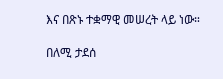እና በጽኑ ተቋማዊ መሠረት ላይ ነው።

በለሚ ታደሰ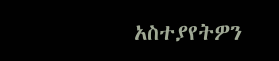አስተያየትዎን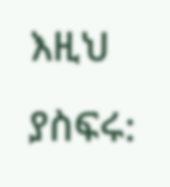እዚህ ያስፍሩ: